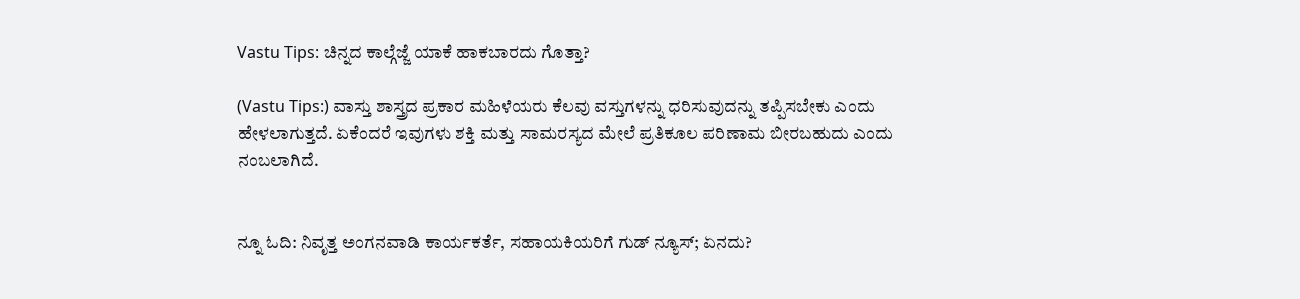Vastu Tips: ಚಿನ್ನದ ಕಾಲ್ಗೆಜ್ಜೆ ಯಾಕೆ ಹಾಕಬಾರದು ಗೊತ್ತಾ?

(Vastu Tips:) ವಾಸ್ತು ಶಾಸ್ತ್ರದ ಪ್ರಕಾರ ಮಹಿಳೆಯರು ಕೆಲವು ವಸ್ತುಗಳನ್ನು ಧರಿಸುವುದನ್ನು ತಪ್ಪಿಸಬೇಕು ಎಂದು ಹೇಳಲಾಗುತ್ತದೆ. ಏಕೆಂದರೆ ಇವುಗಳು ಶಕ್ತಿ ಮತ್ತು ಸಾಮರಸ್ಯದ ಮೇಲೆ ಪ್ರತಿಕೂಲ ಪರಿಣಾಮ ಬೀರಬಹುದು ಎಂದು ನಂಬಲಾಗಿದೆ.


ನ್ನೂ ಓದಿ: ನಿವೃತ್ತ ಅಂಗನವಾಡಿ ಕಾರ್ಯಕರ್ತೆ, ಸಹಾಯಕಿಯರಿಗೆ ಗುಡ್ ನ್ಯೂಸ್; ಏನದು?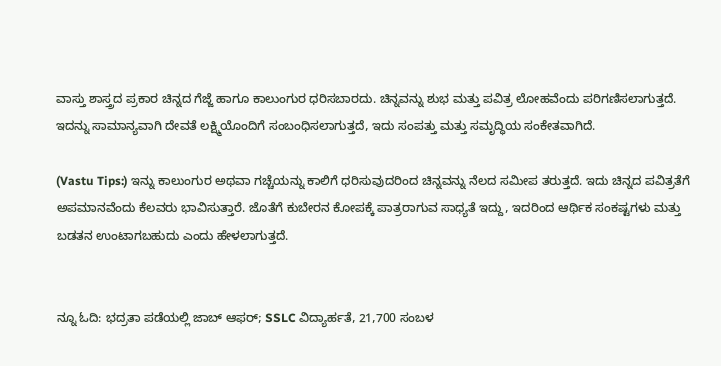ವಾಸ್ತು ಶಾಸ್ತ್ರದ ಪ್ರಕಾರ ಚಿನ್ನದ ಗೆಜ್ಜೆ ಹಾಗೂ ಕಾಲುಂಗುರ ಧರಿಸಬಾರದು. ಚಿನ್ನವನ್ನು ಶುಭ ಮತ್ತು ಪವಿತ್ರ ಲೋಹವೆಂದು ಪರಿಗಣಿಸಲಾಗುತ್ತದೆ. ಇದನ್ನು ಸಾಮಾನ್ಯವಾಗಿ ದೇವತೆ ಲಕ್ಷ್ಮಿಯೊಂದಿಗೆ ಸಂಬಂಧಿಸಲಾಗುತ್ತದೆ, ಇದು ಸಂಪತ್ತು ಮತ್ತು ಸಮೃದ್ಧಿಯ ಸಂಕೇತವಾಗಿದೆ.

(Vastu Tips:) ಇನ್ನು ಕಾಲುಂಗುರ ಅಥವಾ ಗಚ್ಚೆಯನ್ನು ಕಾಲಿಗೆ ಧರಿಸುವುದರಿಂದ ಚಿನ್ನವನ್ನು ನೆಲದ ಸಮೀಪ ತರುತ್ತದೆ. ಇದು ಚಿನ್ನದ ಪವಿತ್ರತೆಗೆ ಅಪಮಾನವೆಂದು ಕೆಲವರು ಭಾವಿಸುತ್ತಾರೆ. ಜೊತೆಗೆ ಕುಬೇರನ ಕೋಪಕ್ಕೆ ಪಾತ್ರರಾಗುವ ಸಾಧ್ಯತೆ ಇದ್ದು, ಇದರಿಂದ ಆರ್ಥಿಕ ಸಂಕಷ್ಟಗಳು ಮತ್ತು ಬಡತನ ಉಂಟಾಗಬಹುದು ಎಂದು ಹೇಳಲಾಗುತ್ತದೆ.


ನ್ನೂ ಓದಿ: ಭದ್ರತಾ ಪಡೆಯಲ್ಲಿ ಜಾಬ್‌ ಆಫರ್; SSLC ವಿದ್ಯಾರ್ಹತೆ, 21,700 ಸಂಬಳ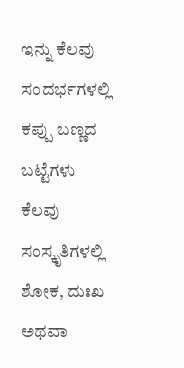ಇನ್ನು ಕೆಲವು ಸಂದರ್ಭಗಳಲ್ಲಿ ಕಪ್ಪು ಬಣ್ಣದ ಬಟ್ಟೆಗಳು ಕೆಲವು ಸಂಸ್ಕೃತಿಗಳಲ್ಲಿ ಶೋಕ, ದುಃಖ ಅಥವಾ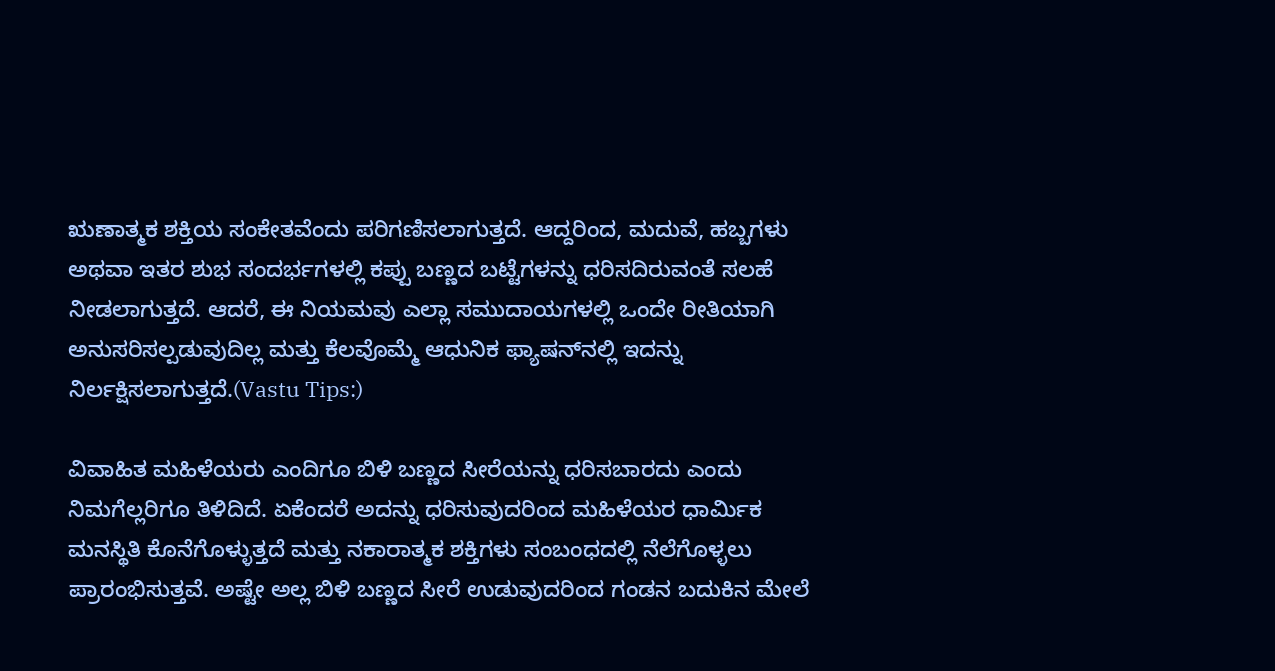ಋಣಾತ್ಮಕ ಶಕ್ತಿಯ ಸಂಕೇತವೆಂದು ಪರಿಗಣಿಸಲಾಗುತ್ತದೆ. ಆದ್ದರಿಂದ, ಮದುವೆ, ಹಬ್ಬಗಳು ಅಥವಾ ಇತರ ಶುಭ ಸಂದರ್ಭಗಳಲ್ಲಿ ಕಪ್ಪು ಬಣ್ಣದ ಬಟ್ಟೆಗಳನ್ನು ಧರಿಸದಿರುವಂತೆ ಸಲಹೆ ನೀಡಲಾಗುತ್ತದೆ. ಆದರೆ, ಈ ನಿಯಮವು ಎಲ್ಲಾ ಸಮುದಾಯಗಳಲ್ಲಿ ಒಂದೇ ರೀತಿಯಾಗಿ ಅನುಸರಿಸಲ್ಪಡುವುದಿಲ್ಲ ಮತ್ತು ಕೆಲವೊಮ್ಮೆ ಆಧುನಿಕ ಫ್ಯಾಷನ್‌ನಲ್ಲಿ ಇದನ್ನು ನಿರ್ಲಕ್ಷಿಸಲಾಗುತ್ತದೆ.(Vastu Tips:)

ವಿವಾಹಿತ ಮಹಿಳೆಯರು ಎಂದಿಗೂ ಬಿಳಿ ಬಣ್ಣದ ಸೀರೆಯನ್ನು ಧರಿಸಬಾರದು ಎಂದು ನಿಮಗೆಲ್ಲರಿಗೂ ತಿಳಿದಿದೆ. ಏಕೆಂದರೆ ಅದನ್ನು ಧರಿಸುವುದರಿಂದ ಮಹಿಳೆಯರ ಧಾರ್ಮಿಕ ಮನಸ್ಥಿತಿ ಕೊನೆಗೊಳ್ಳುತ್ತದೆ ಮತ್ತು ನಕಾರಾತ್ಮಕ ಶಕ್ತಿಗಳು ಸಂಬಂಧದಲ್ಲಿ ನೆಲೆಗೊಳ್ಳಲು ಪ್ರಾರಂಭಿಸುತ್ತವೆ. ಅಷ್ಟೇ ಅಲ್ಲ ಬಿಳಿ ಬಣ್ಣದ ಸೀರೆ ಉಡುವುದರಿಂದ ಗಂಡನ ಬದುಕಿನ ಮೇಲೆ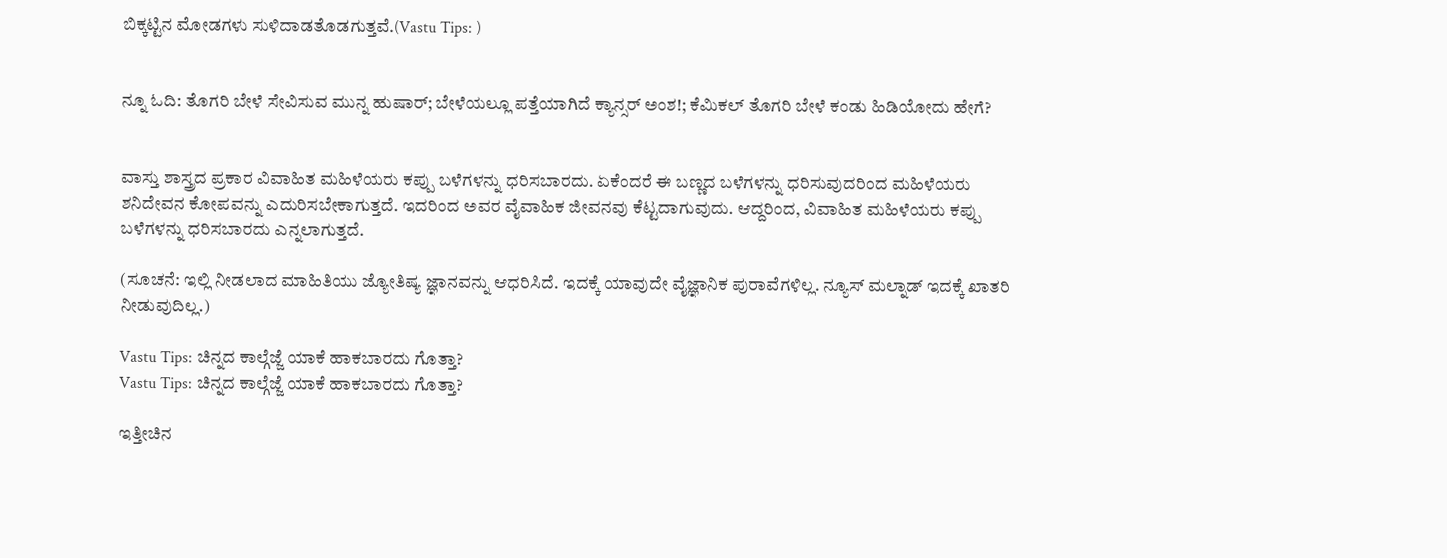ಬಿಕ್ಕಟ್ಟಿನ ಮೋಡಗಳು ಸುಳಿದಾಡತೊಡಗುತ್ತವೆ.(Vastu Tips: )


ನ್ನೂ ಓದಿ: ತೊಗರಿ ಬೇಳೆ ಸೇವಿಸುವ ಮುನ್ನ ಹುಷಾರ್‌; ಬೇಳೆಯಲ್ಲೂ ಪತ್ತೆಯಾಗಿದೆ ಕ್ಯಾನ್ಸರ್‌ ಅಂಶ!; ಕೆಮಿಕಲ್ ತೊಗರಿ ಬೇಳೆ ಕಂಡು ಹಿಡಿಯೋದು ಹೇಗೆ?


ವಾಸ್ತು ಶಾಸ್ತ್ರದ ಪ್ರಕಾರ ವಿವಾಹಿತ ಮಹಿಳೆಯರು ಕಪ್ಪು ಬಳೆಗಳನ್ನು ಧರಿಸಬಾರದು. ಏಕೆಂದರೆ ಈ ಬಣ್ಣದ ಬಳೆಗಳನ್ನು ಧರಿಸುವುದರಿಂದ ಮಹಿಳೆಯರು ಶನಿದೇವನ ಕೋಪವನ್ನು ಎದುರಿಸಬೇಕಾಗುತ್ತದೆ. ಇದರಿಂದ ಅವರ ವೈವಾಹಿಕ ಜೀವನವು ಕೆಟ್ಟದಾಗುವುದು. ಆದ್ದರಿಂದ, ವಿವಾಹಿತ ಮಹಿಳೆಯರು ಕಪ್ಪು ಬಳೆಗಳನ್ನು ಧರಿಸಬಾರದು ಎನ್ನಲಾಗುತ್ತದೆ.

(ಸೂಚನೆ: ಇಲ್ಲಿ ನೀಡಲಾದ ಮಾಹಿತಿಯು ಜ್ಯೋತಿಷ್ಯ ಜ್ಞಾನವನ್ನು ಆಧರಿಸಿದೆ. ಇದಕ್ಕೆ ಯಾವುದೇ ವೈಜ್ಞಾನಿಕ ಪುರಾವೆಗಳಿಲ್ಲ. ನ್ಯೂಸ್‌ ಮಲ್ನಾಡ್ ಇದಕ್ಕೆ ಖಾತರಿ ನೀಡುವುದಿಲ್ಲ.)

Vastu Tips: ಚಿನ್ನದ ಕಾಲ್ಗೆಜ್ಜೆ ಯಾಕೆ ಹಾಕಬಾರದು ಗೊತ್ತಾ?
Vastu Tips: ಚಿನ್ನದ ಕಾಲ್ಗೆಜ್ಜೆ ಯಾಕೆ ಹಾಕಬಾರದು ಗೊತ್ತಾ?

ಇತ್ತೀಚಿನ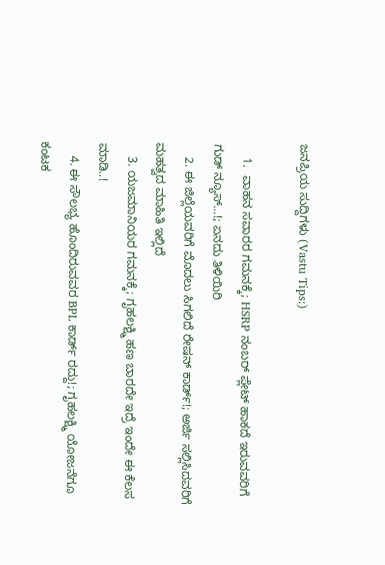ಜನಪ್ರಿಯ ಸುದ್ದಿಗಳು (Vastu Tips:)

    1.  ವಾಹನ ಸವಾರರ ಗಮನಕ್ಕೆ; HSRP ನಂಬರ್ ಪ್ಲೇಟ್ ಹಾಕದೆ ಇರುವವರಿಗೆ ಗುಡ್ ನ್ಯೂಸ್…!; ಏನದು ತಿಳಿಯಿರಿ
    2. ಈ ಜಿಲ್ಲೆಯವರಿಗೆ ಮೊದಲು ಸಿಗಲಿದೆ ರೇಷನ್ ಕಾರ್ಡ್!; ಅರ್ಜಿ ಸಲ್ಲಿಸಿದವರಿಗೆ ಮಹತ್ವದ ಮಾಹಿತಿ ಇಲ್ಲಿದೆ
    3. ಯಜಮಾನಿಯರ ಗಮನಕ್ಕೆ; ಗೃಹಲಕ್ಷ್ಮಿ ಹಣ ಬಾರದೇ ಇದ್ರೆ ಇಂದೇ ಈ ಕೆಲಸ ಮಾಡಿ..!
    4. ಈ ಸೌಲಭ್ಯ ಹೊಂದಿರುವವರ BPL ಕಾರ್ಡ್ ರದ್ದು!; ಗೃಹಲಕ್ಷ್ಮಿ ಯೋಜನೆಗೂ ಕಂಟಕ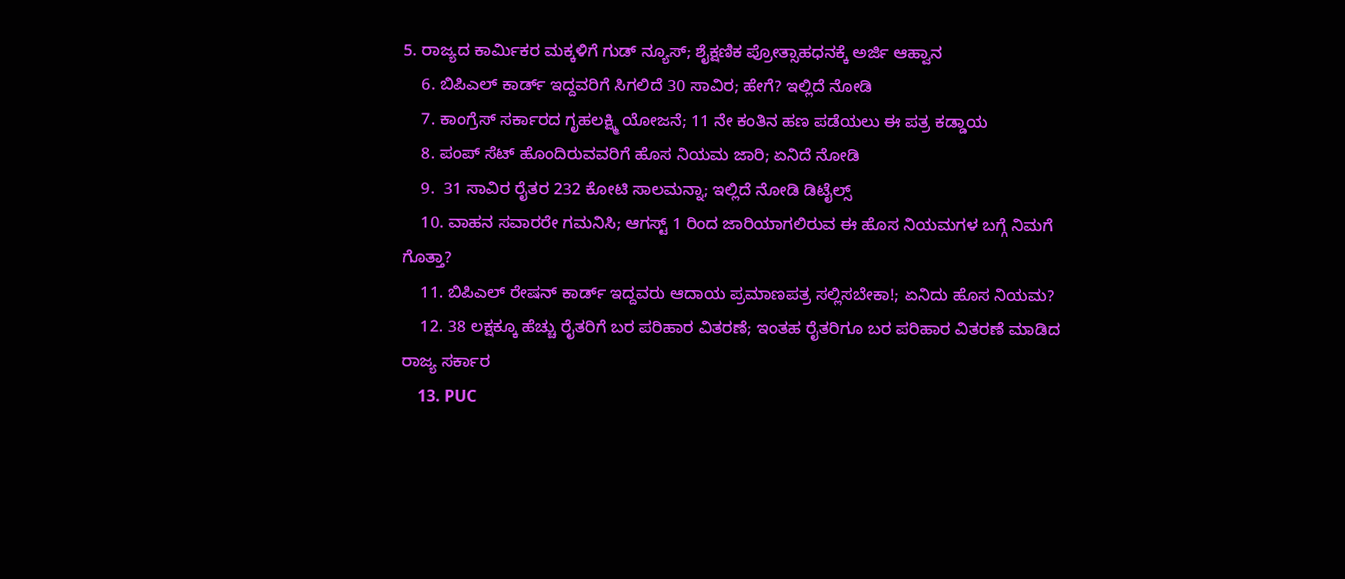5. ರಾಜ್ಯದ ಕಾರ್ಮಿಕರ ಮಕ್ಕಳಿಗೆ ಗುಡ್‌ ನ್ಯೂಸ್‌; ಶೈಕ್ಷಣಿಕ ಪ್ರೋತ್ಸಾಹಧನಕ್ಕೆ ಅರ್ಜಿ ಆಹ್ವಾನ
    6. ಬಿಪಿಎಲ್ ಕಾರ್ಡ್ ಇದ್ದವರಿಗೆ ಸಿಗಲಿದೆ 30 ಸಾವಿರ; ಹೇಗೆ? ಇಲ್ಲಿದೆ ನೋಡಿ
    7. ಕಾಂಗ್ರೆಸ್ ಸರ್ಕಾರದ ಗೃಹಲಕ್ಷ್ಮಿ ಯೋಜನೆ; 11 ನೇ ಕಂತಿನ ಹಣ ಪಡೆಯಲು ಈ ಪತ್ರ ಕಡ್ಡಾಯ
    8. ಪಂಪ್ ಸೆಟ್ ಹೊಂದಿರುವವರಿಗೆ ಹೊಸ ನಿಯಮ ಜಾರಿ; ಏನಿದೆ ನೋಡಿ
    9.  31 ಸಾವಿರ ರೈತರ 232 ಕೋಟಿ ಸಾಲಮನ್ನಾ; ಇಲ್ಲಿದೆ ನೋಡಿ ಡಿಟೈಲ್ಸ್
    10. ವಾಹನ ಸವಾರರೇ ಗಮನಿಸಿ; ಆಗಸ್ಟ್‌ 1 ರಿಂದ ಜಾರಿಯಾಗಲಿರುವ ಈ ಹೊಸ ನಿಯಮಗಳ ಬಗ್ಗೆ ನಿಮಗೆ ಗೊತ್ತಾ?
    11. ಬಿಪಿಎಲ್‌ ರೇಷನ್‌ ಕಾರ್ಡ್‌ ಇದ್ದವರು ಆದಾಯ ಪ್ರಮಾಣಪತ್ರ ಸಲ್ಲಿಸಬೇಕಾ!; ಏನಿದು ಹೊಸ ನಿಯಮ?
    12. 38 ಲಕ್ಷಕ್ಕೂ ಹೆಚ್ಚು ರೈತರಿಗೆ ಬರ ಪರಿಹಾರ ವಿತರಣೆ; ಇಂತಹ ರೈತರಿಗೂ ಬರ ಪರಿಹಾರ ವಿತರಣೆ ಮಾಡಿದ ರಾಜ್ಯ ಸರ್ಕಾರ
    13. PUC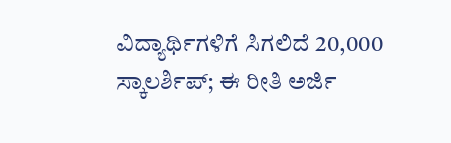ವಿದ್ಯಾರ್ಥಿಗಳಿಗೆ ಸಿಗಲಿದೆ 20,000 ಸ್ಕಾಲರ್ಶಿಪ್; ಈ ರೀತಿ ಅರ್ಜಿ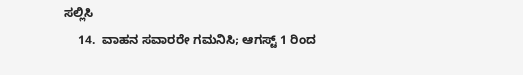ಸಲ್ಲಿಸಿ
    14.  ವಾಹನ ಸವಾರರೇ ಗಮನಿಸಿ; ಆಗಸ್ಟ್‌ 1 ರಿಂದ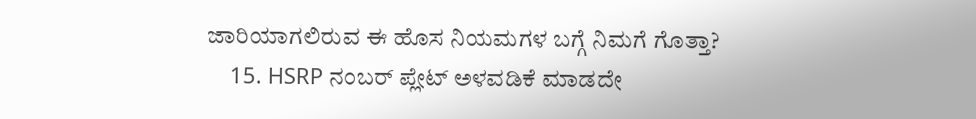ಜಾರಿಯಾಗಲಿರುವ ಈ ಹೊಸ ನಿಯಮಗಳ ಬಗ್ಗೆ ನಿಮಗೆ ಗೊತ್ತಾ?
    15. HSRP ನಂಬರ್ ಪ್ಲೇಟ್ ಅಳವಡಿಕೆ ಮಾಡದೇ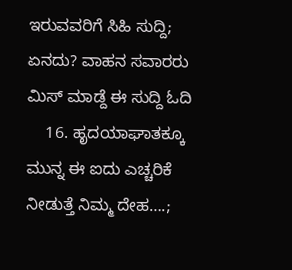ಇರುವವರಿಗೆ ಸಿಹಿ ಸುದ್ದಿ; ಏನದು? ವಾಹನ ಸವಾರರು ಮಿಸ್ ಮಾಡ್ದೆ ಈ ಸುದ್ದಿ ಓದಿ
    16. ಹೃದಯಾಘಾತಕ್ಕೂ ಮುನ್ನ ಈ ಐದು ಎಚ್ಚರಿಕೆ ನೀಡುತ್ತೆ ನಿಮ್ಮ ದೇಹ….;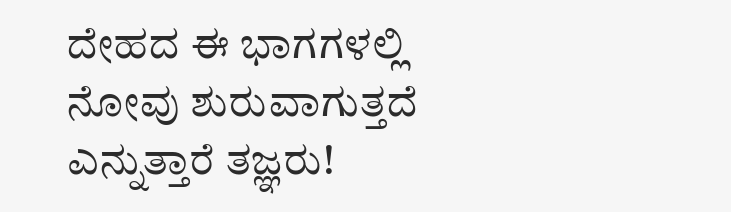ದೇಹದ ಈ ಭಾಗಗಳಲ್ಲಿ ನೋವು ಶುರುವಾಗುತ್ತದೆ ಎನ್ನುತ್ತಾರೆ ತಜ್ಞರು!